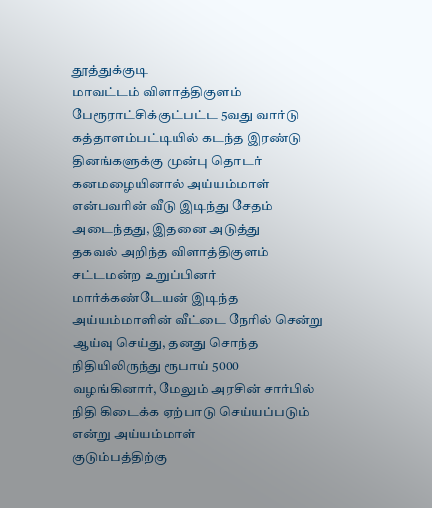தூத்துக்குடி
மாவட்டம் விளாத்திகுளம் பேரூராட்சிக்குட்பட்ட 5வது வார்டு கத்தாளம்பட்டியில் கடந்த இரண்டு
தினங்களுக்கு முன்பு தொடர் கனமழையினால் அய்யம்மாள் என்பவரின் வீடு இடிந்து சேதம்
அடைந்தது, இதனை அடுத்து
தகவல் அறிந்த விளாத்திகுளம் சட்டமன்ற உறுப்பினர் மார்க்கண்டேயன் இடிந்த
அய்யம்மாளின் வீட்டை நேரில் சென்று ஆய்வு செய்து, தனது சொந்த நிதியிலிருந்து ரூபாய் 5000 வழங்கினார், மேலும் அரசின் சார்பில் நிதி கிடைக்க ஏற்பாடு செய்யப்படும் என்று அய்யம்மாள்
குடும்பத்திற்கு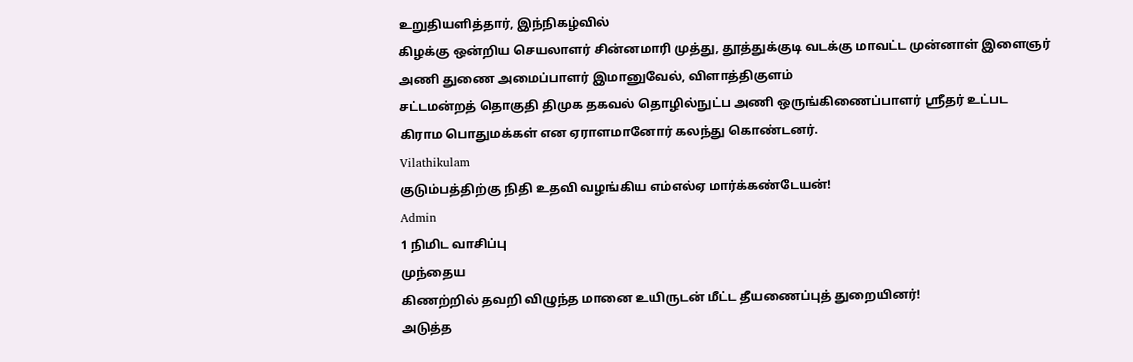உறுதியளித்தார், இந்நிகழ்வில்
கிழக்கு ஒன்றிய செயலாளர் சின்னமாரி முத்து, தூத்துக்குடி வடக்கு மாவட்ட முன்னாள் இளைஞர்
அணி துணை அமைப்பாளர் இமானுவேல், விளாத்திகுளம்
சட்டமன்றத் தொகுதி திமுக தகவல் தொழில்நுட்ப அணி ஒருங்கிணைப்பாளர் ஸ்ரீதர் உட்பட
கிராம பொதுமக்கள் என ஏராளமானோர் கலந்து கொண்டனர்.
Vilathikulam
குடும்பத்திற்கு நிதி உதவி வழங்கிய எம்எல்ஏ மார்க்கண்டேயன்!
Admin
1 நிமிட வாசிப்பு
முந்தைய
கிணற்றில் தவறி விழுந்த மானை உயிருடன் மீட்ட தீயணைப்புத் துறையினர்!
அடுத்த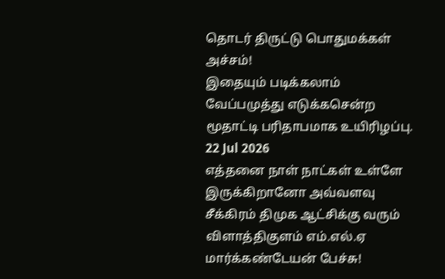தொடர் திருட்டு பொதுமக்கள் அச்சம்!
இதையும் படிக்கலாம்
வேப்பமுத்து எடுக்கசென்ற மூதாட்டி பரிதாபமாக உயிரிழப்பு.
22 Jul 2026
எத்தனை நாள் நாட்கள் உள்ளே இருக்கிறானோ அவ்வளவு சீக்கிரம் திமுக ஆட்சிக்கு வரும் விளாத்திகுளம் எம்.எல்.ஏ மார்க்கண்டேயன் பேச்சு!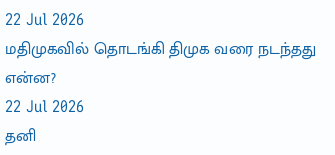22 Jul 2026
மதிமுகவில் தொடங்கி திமுக வரை நடந்தது என்ன?
22 Jul 2026
தனி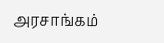அரசாங்கம்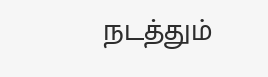நடத்தும்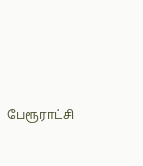பேரூராட்சி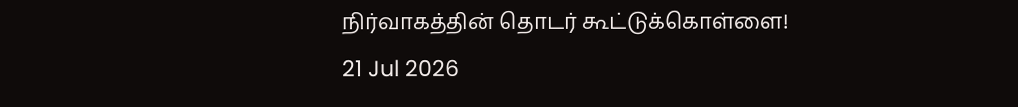நிர்வாகத்தின் தொடர் கூட்டுக்கொள்ளை!
21 Jul 2026